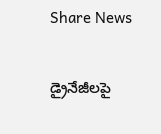Share News

డ్రైనేజీలపై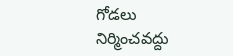గోడలు నిర్మించవద్దు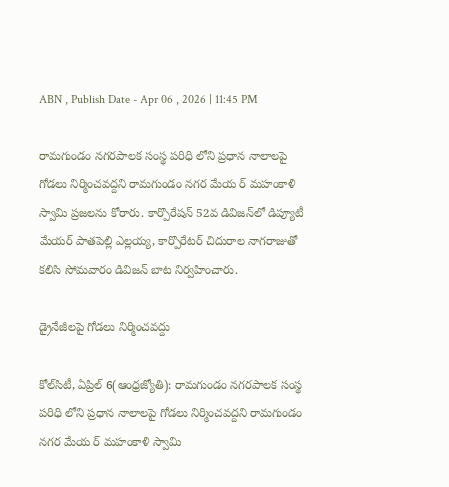ABN , Publish Date - Apr 06 , 2026 | 11:45 PM

రామగుండం నగరపాలక సంస్థ పరిధి లోని ప్రధాన నాలాలపై గోడలు నిర్మించవద్దని రామగుండం నగర మేయ ర్‌ మహంకాళి స్వామి ప్రజలను కోరారు. కార్పొరేషన్‌ 52వ డివిజన్‌లో డిప్యూటీ మేయర్‌ పాతపెల్లి ఎల్లయ్య, కార్పొరేటర్‌ చిదురాల నాగరాజుతో కలిసి సోమవారం డివిజన్‌ బాట నిర్వహించారు.

డ్రైనేజీలపై గోడలు నిర్మించవద్దు

కోల్‌సిటీ, ఏప్రిల్‌ 6(ఆంధ్రజ్యోతి): రామగుండం నగరపాలక సంస్థ పరిధి లోని ప్రధాన నాలాలపై గోడలు నిర్మించవద్దని రామగుండం నగర మేయ ర్‌ మహంకాళి స్వామి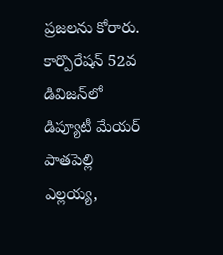ప్రజలను కోరారు. కార్పొరేషన్‌ 52వ డివిజన్‌లో డిప్యూటీ మేయర్‌ పాతపెల్లి ఎల్లయ్య,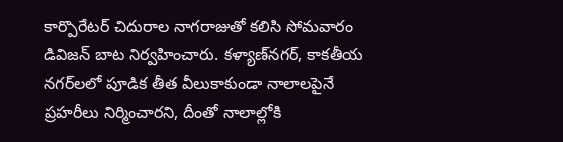కార్పొరేటర్‌ చిదురాల నాగరాజుతో కలిసి సోమవారం డివిజన్‌ బాట నిర్వహించారు. కళ్యాణ్‌నగర్‌, కాకతీయ నగర్‌లలో పూడిక తీత వీలుకాకుండా నాలాలపైనే ప్రహరీలు నిర్మించారని, దీంతో నాలాల్లోకి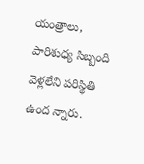యంత్రాలు, పారిశుధ్య సిబ్బంది వెళ్లలేని పరిస్థితి ఉంద న్నారు.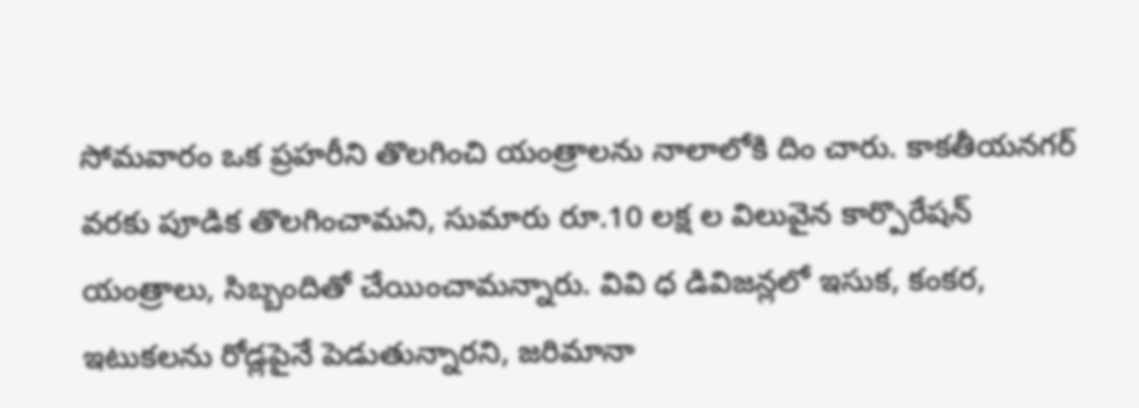సోమవారం ఒక ప్రహరీని తొలగించి యంత్రాలను నాలాలోకి దిం చారు. కాకతీయనగర్‌ వరకు పూడిక తొలగించామని, సుమారు రూ.10 లక్ష ల విలువైన కార్పొరేషన్‌ యంత్రాలు, సిబ్బందితో చేయించామన్నారు. వివి ధ డివిజన్లలో ఇసుక, కంకర, ఇటుకలను రోడ్లపైనే పెడుతున్నారని, జరిమానా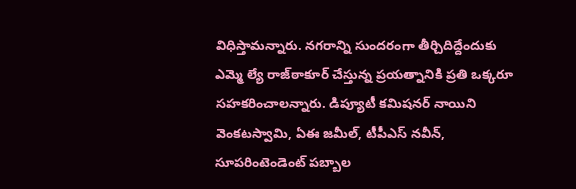విధిస్తామన్నారు. నగరాన్ని సుందరంగా తీర్చిదిద్దేందుకు ఎమ్మె ల్యే రాజ్‌ఠాకూర్‌ చేస్తున్న ప్రయత్నానికి ప్రతి ఒక్కరూ సహకరించాలన్నారు. డిప్యూటీ కమిషనర్‌ నాయిని వెంకటస్వామి, ఏఈ జమీల్‌, టీపీఎస్‌ నవీన్‌, సూపరింటెండెంట్‌ పబ్బాల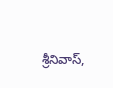శ్రీనివాస్‌,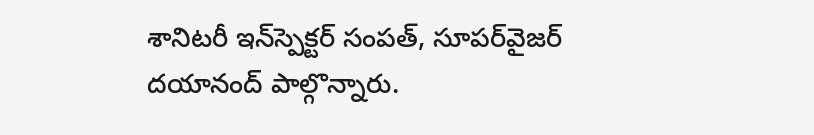శానిటరీ ఇన్‌స్పెక్టర్‌ సంపత్‌, సూపర్‌వైజర్‌ దయానంద్‌ పాల్గొన్నారు.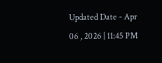Updated Date - Apr 06 , 2026 | 11:45 PM